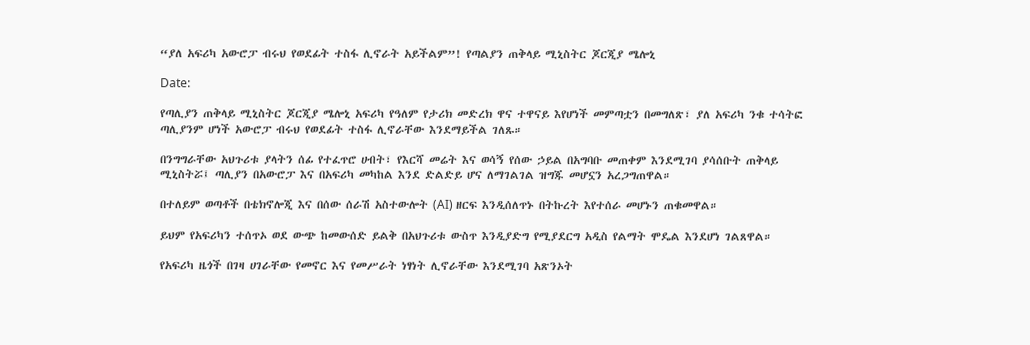“ያለ አፍሪካ አውሮፓ ብሩህ የወደፊት ተስፋ ሊኖራት አይችልም”! የጣልያን ጠቅላይ ሚኒስትር ጆርጂያ ሜሎኒ

Date:

የጣሊያን ጠቅላይ ሚኒስትር ጆርጂያ ሜሎኒ አፍሪካ የዓለም የታሪክ መድረክ ዋና ተዋናይ እየሆነች መምጣቷን በመግለጽ፣ ያለ አፍሪካ ንቁ ተሳትፎ ጣሊያንም ሆነች አውሮፓ ብሩህ የወደፊት ተስፋ ሊኖራቸው እንደማይችል ገለጹ።

በንግግራቸው አህጉሪቱ ያላትን ሰፊ የተፈጥሮ ሀብት፣ የእርሻ መሬት እና ወሳኝ የሰው ኃይል በአግባቡ መጠቀም እንደሚገባ ያሳሰቡት ጠቅላይ ሚኒስትሯ፤ ጣሊያን በአውሮፓ እና በአፍሪካ መካከል እንደ ድልድይ ሆና ለማገልገል ዝግጁ መሆኗን አረጋግጠዋል።

በተለይም ወጣቶች በቴክኖሎጂ እና በሰው ሰራሽ አስተውሎት (AI) ዘርፍ እንዲሰለጥኑ በትኩረት እየተሰራ መሆኑን ጠቁመዋል።

ይህም የአፍሪካን ተሰጥኦ ወደ ውጭ ከመውሰድ ይልቅ በአህጉሪቱ ውስጥ እንዲያድግ የሚያደርግ አዲስ የልማት ሞዴል እንደሆነ ገልጸዋል።

የአፍሪካ ዜጎች በገዛ ሀገራቸው የመኖር እና የመሥራት ነፃነት ሊኖራቸው እንደሚገባ አጽንኦት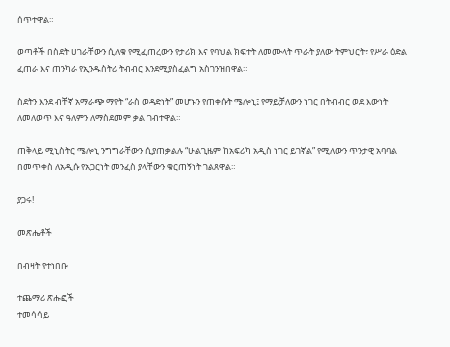ሰጥተዋል።

ወጣቶች በስደት ሀገራቸውን ሲለቁ የሚፈጠረውን የታሪክ እና የባህል ክፍተት ለመሙላት ጥራት ያለው ትምህርት፣ የሥራ ዕድል ፈጠራ እና ጠንካራ የኢንዱስትሪ ትብብር እንደሚያስፈልግ አስገንዝበዋል።

ስደትን እንደ ብቸኛ አማራጭ ማየት “ራስ ወዳድነት” መሆኑን የጠቀሱት ሜሎኒ፤ የማይቻለውን ነገር በትብብር ወደ እውነት ለመለወጥ እና ዓለምን ለማስደመም ቃል ገብተዋል።

ጠቅላይ ሚኒስትር ሜሎኒ ንግግራቸውን ሲያጠቃልሉ “ሁልጊዜም ከአፍሪካ አዲስ ነገር ይገኛል” የሚለውን ጥንታዊ አባባል በመጥቀስ ለአዲሱ የአጋርነት መንፈስ ያላቸውን ቁርጠኝነት ገልጸዋል።

ያጋሩ!

መጽሔቶች

በብዛት የተነበቡ

ተጨማሪ ጽሑፎች
ተመሳሳይ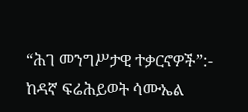“ሕገ መንግሥታዊ ተቃርኖዎች”:-  ከዳኛ ፍሬሕይወት ሳሙኤል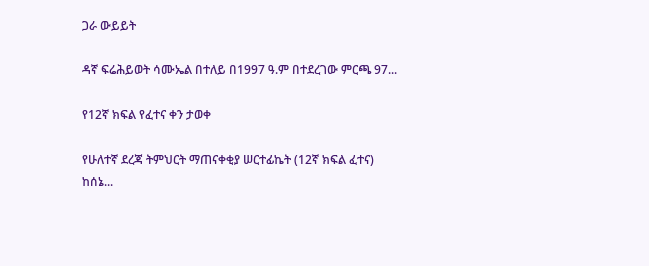ጋራ ውይይት

ዳኛ ፍሬሕይወት ሳሙኤል በተለይ በ1997 ዓ.ም በተደረገው ምርጫ 97...

የ12ኛ ክፍል የፈተና ቀን ታወቀ

የሁለተኛ ደረጃ ትምህርት ማጠናቀቂያ ሠርተፊኬት (12ኛ ክፍል ፈተና) ከሰኔ...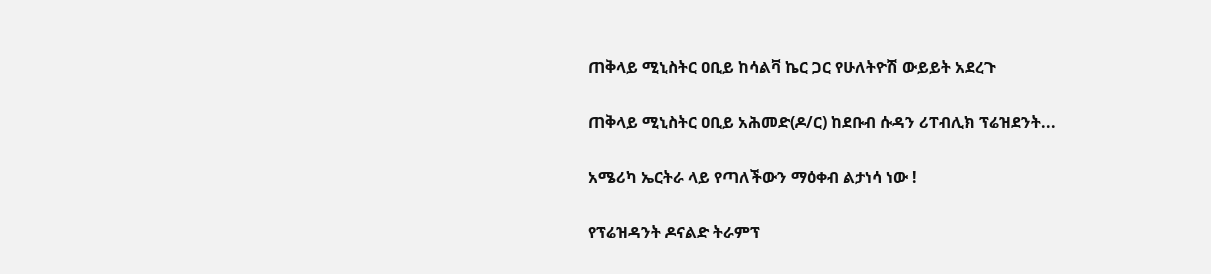ጠቅላይ ሚኒስትር ዐቢይ ከሳልቫ ኬር ጋር የሁለትዮሽ ውይይት አደረጉ

ጠቅላይ ሚኒስትር ዐቢይ አሕመድ(ዶ/ር) ከደቡብ ሱዳን ሪፐብሊክ ፕሬዝደንት...

አሜሪካ ኤርትራ ላይ የጣለችውን ማዕቀብ ልታነሳ ነው !

የፕሬዝዳንት ዶናልድ ትራምፕ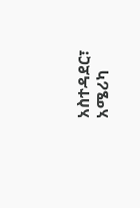አስተዳደር፣ አሜሪካ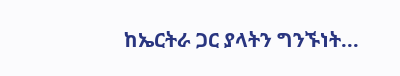ከኤርትራ ጋር ያላትን ግንኙነት...